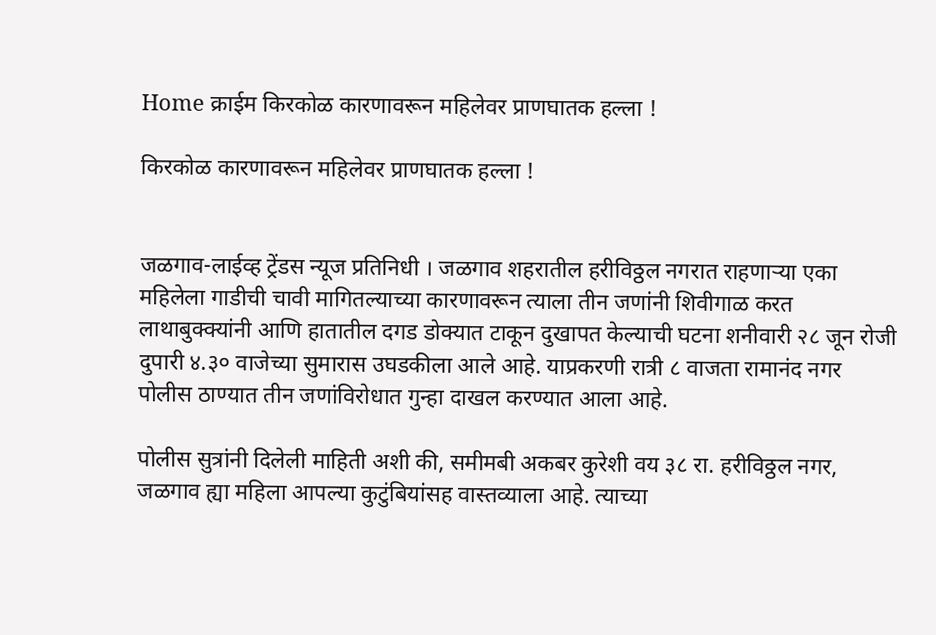Home क्राईम किरकोळ कारणावरून महिलेवर प्राणघातक हल्ला !

किरकोळ कारणावरून महिलेवर प्राणघातक हल्ला !


जळगाव-लाईव्ह ट्रेंडस न्यूज प्रतिनिधी । जळगाव शहरातील हरीविठ्ठल नगरात राहणाऱ्या एका महिलेला गाडीची चावी मागितल्याच्या कारणावरून त्याला तीन जणांनी शिवीगाळ करत लाथाबुक्क्यांनी आणि हातातील दगड डोक्यात टाकून दुखापत केल्याची घटना शनीवारी २८ जून रोजी दुपारी ४.३० वाजेच्या सुमारास उघडकीला आले आहे. याप्रकरणी रात्री ८ वाजता रामानंद नगर पोलीस ठाण्यात तीन जणांविरोधात गुन्हा दाखल करण्यात आला आहे.

पोलीस सुत्रांनी दिलेली माहिती अशी की, समीमबी अकबर कुरेशी वय ३८ रा. हरीविठ्ठल नगर, जळगाव ह्या महिला आपल्या कुटुंबियांसह वास्तव्याला आहे. त्याच्या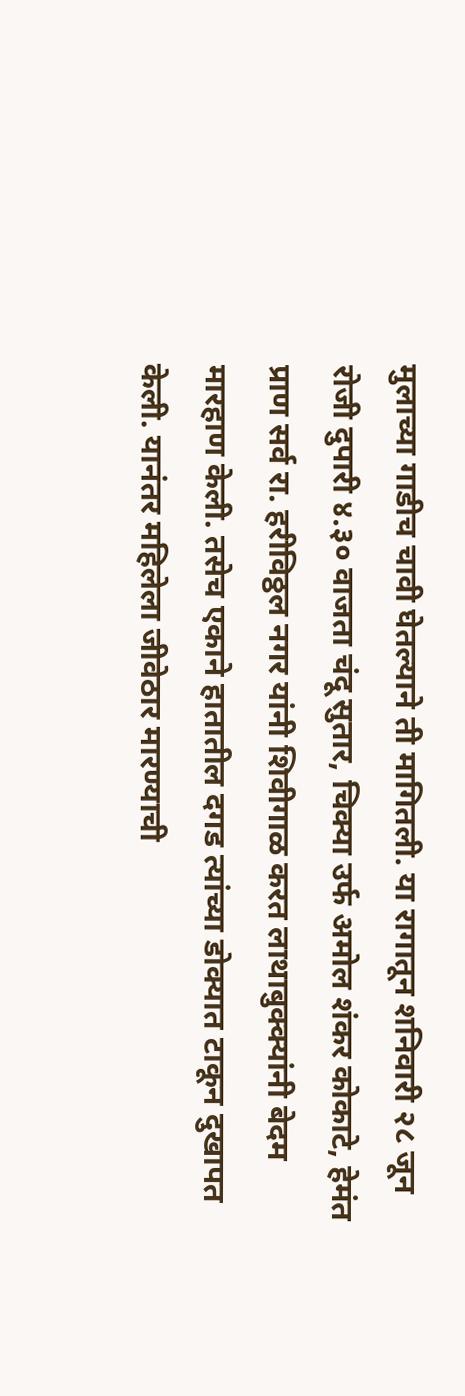मुलाच्या गाडीच चावी घेतल्याने ती मागितली. या रागातून शनिवारी २८ जून रोजी दुपारी ४.३० वाजता चंदू सुतार, चिक्या उर्फ अमोल शंकर कोकाटे, हेमंत प्राण सर्व रा. हरीविठ्ठल नगर यांनी शिवीगाळ करत लाथाबुक्क्यांनी बेदम मारहाण केली. तसेच एकाने हातातील दगड त्यांच्या डोक्यात टाकून दुखापत केली. यानंतर महिलेला जीवेठार मारण्याची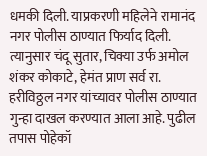धमकी दिली. याप्रकरणी महिलेने रामानंद नगर पोलीस ठाण्यात‍ फिर्याद दिली. त्यानुसार चंदू सुतार, चिक्या उर्फ अमोल शंकर कोकाटे, हेमंत प्राण सर्व रा. हरीविठ्ठल नगर यांच्यावर पोलीस ठाण्यात गुन्हा दाखल करण्यात आला आहे. पुढील तपास पोहेकॉ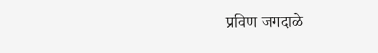प्रविण जगदाळे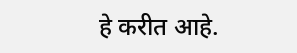हे करीत आहे.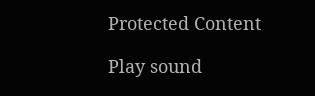Protected Content

Play sound